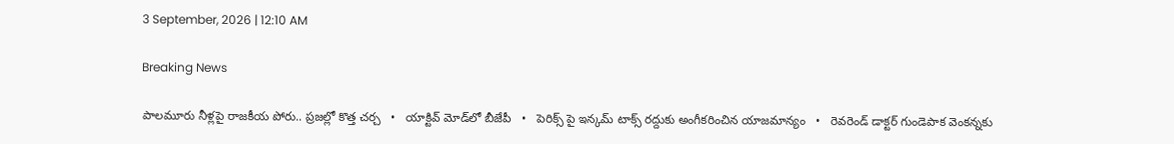3 September, 2026 | 12:10 AM

Breaking News

పాలమూరు నీళ్లపై రాజకీయ పోరు.. ప్రజల్లో కొత్త చర్చ   •   యాక్టివ్ మోడ్‌లో బీజేపీ   •   పెరిక్స్ పై ఇన్కమ్ టాక్స్ రద్దుకు అంగీకరించిన యాజమాన్యం   •   రెవరెండ్ డాక్టర్ గుండెపాక వెంకన్నకు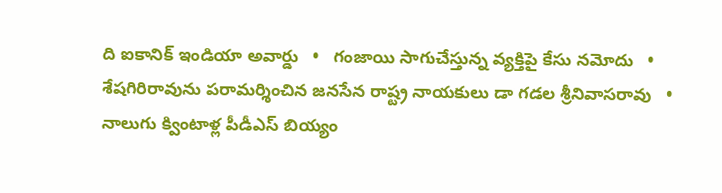ది ఐకానిక్ ఇండియా అవార్డు   •   గంజాయి సాగుచేస్తున్న వ్యక్తిపై కేసు నమోదు   •   శేషగిరిరావును పరామర్శించిన జనసేన రాష్ట్ర నాయకులు డా గడల శ్రీనివాసరావు   •   నాలుగు క్వింటాళ్ల పీడీఎస్‌ బియ్యం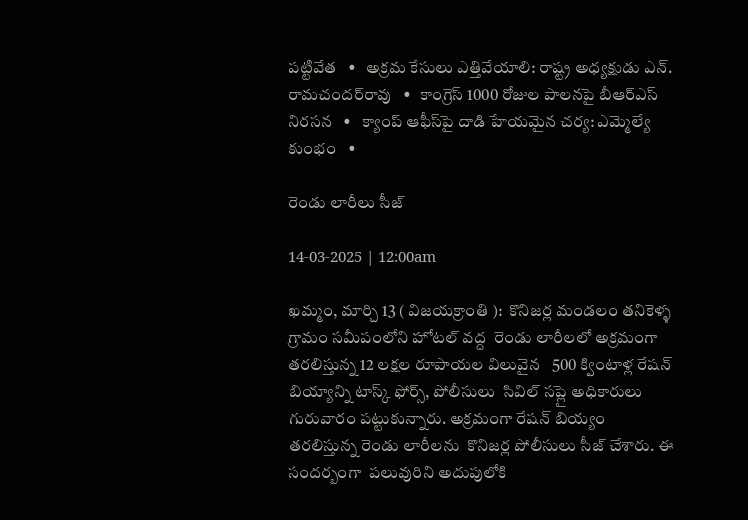పట్టివేత   •   అక్రమ కేసులు ఎత్తివేయాలి: రాష్ట్ర అధ్యక్షుడు ఎన్‌. రామచందర్‌రావు   •   కాంగ్రెస్‌ 1000 రోజుల పాలనపై బీఆర్‌ఎస్‌ నిరసన   •   క్యాంప్ ఆఫీస్‌పై దాడి హేయమైన చర్య: ఎమ్మెల్యే కుంభం   •

రెండు లారీలు సీజ్

14-03-2025 | 12:00am

ఖమ్మం, మార్చి 13 ( విజయక్రాంతి ):  కొనిజర్ల మండలం తనికెళ్ళ గ్రామం సమీపంలోని హోటల్ వద్ద  రెండు లారీలలో అక్రమంగా తరలిస్తున్న 12 లక్షల రూపాయల విలువైన   500 క్వింటాళ్ల రేషన్ బియ్యాన్ని టాస్క్ ఫోర్స్, పోలీసులు  సివిల్ సప్లై అధికారులు గురువారం పట్టుకున్నారు. అక్రమంగా రేషన్ బియ్యం తరలిస్తున్న రెండు లారీలను  కొనిజర్ల పోలీసులు సీజ్ చేశారు. ఈ సందర్బంగా  పలువురిని అదుపులోకి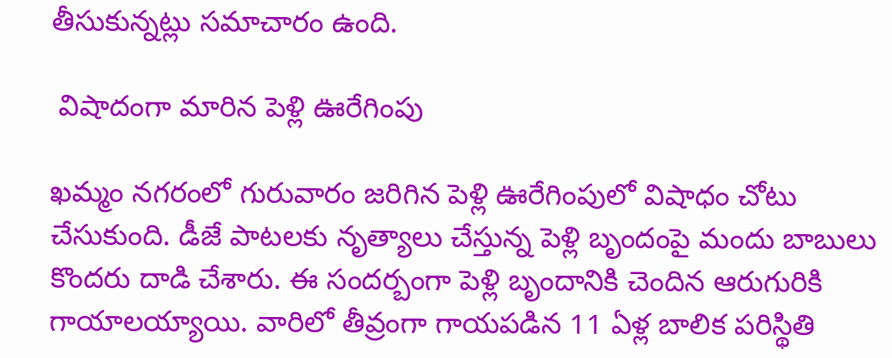తీసుకున్నట్లు సమాచారం ఉంది.

 విషాదంగా మారిన పెళ్లి ఊరేగింపు

ఖమ్మం నగరంలో గురువారం జరిగిన పెళ్లి ఊరేగింపులో విషాధం చోటు చేసుకుంది. డీజే పాటలకు నృత్యాలు చేస్తున్న పెళ్లి బృందంపై మందు బాబులు కొందరు దాడి చేశారు. ఈ సందర్బంగా పెళ్లి బృందానికి చెందిన ఆరుగురికి  గాయాలయ్యాయి. వారిలో తీవ్రంగా గాయపడిన 11 ఏళ్ల బాలిక పరిస్థితి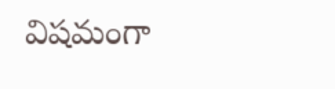విషమంగా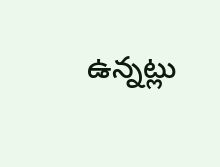ఉన్నట్లు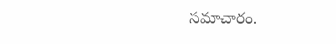సమాచారం.